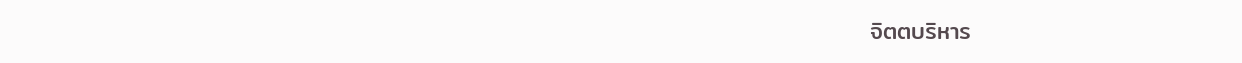จิตตบริหาร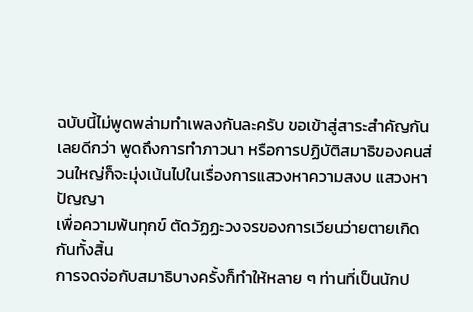ฉบับนี้ไม่พูดพล่ามทำเพลงกันละครับ ขอเข้าสู่สาระสำคัญกันเลยดีกว่า พูดถึงการทำภาวนา หรือการปฏิบัติสมาธิของคนส่วนใหญ่ก็จะมุ่งเน้นไปในเรื่องการแสวงหาความสงบ แสวงหาปัญญา
เพื่อความพ้นทุกข์ ตัดวัฏฏะวงจรของการเวียนว่ายตายเกิดกันทั้งสิ้น
การจดจ่อกับสมาธิบางครั้งก็ทำให้หลาย ๆ ท่านที่เป็นนักป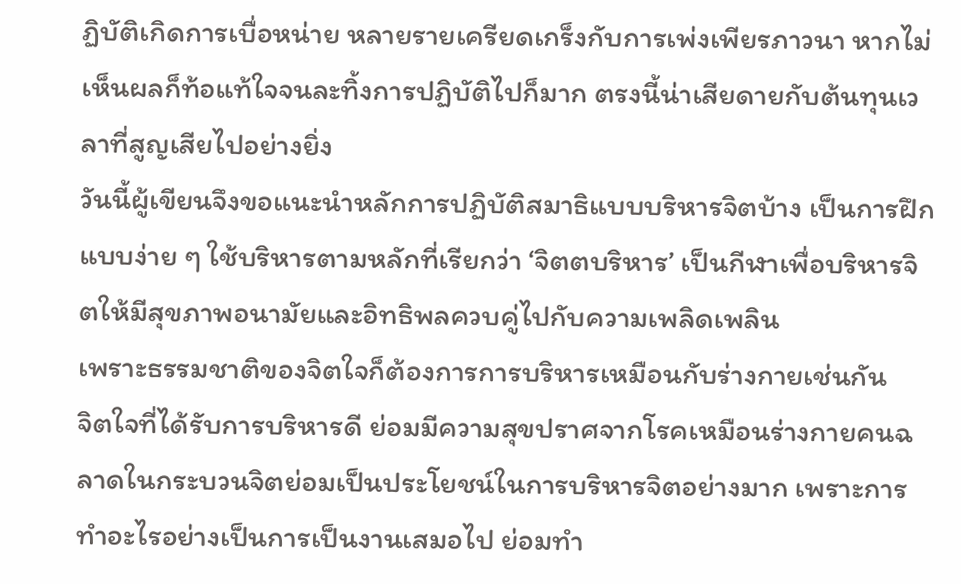ฏิบัติเกิดการเบื่อหน่าย หลายรายเครียดเกร็งกับการเพ่งเพียรภาวนา หากไม่เห็นผลก็ท้อแท้ใจจนละทิ้งการปฏิบัติไปก็มาก ตรงนี้น่าเสียดายกับต้นทุนเวลาที่สูญเสียไปอย่างยิ่ง
วันนี้ผู้เขียนจึงขอแนะนำหลักการปฏิบัติสมาธิแบบบริหารจิตบ้าง เป็นการฝึกแบบง่าย ๆ ใช้บริหารตามหลักที่เรียกว่า ‘จิตตบริหาร’ เป็นกีฬาเพื่อบริหารจิตให้มีสุขภาพอนามัยและอิทธิพลควบคู่ไปกับความเพลิดเพลิน
เพราะธรรมชาติของจิตใจก็ต้องการการบริหารเหมือนกับร่างกายเช่นกัน
จิตใจที่ได้รับการบริหารดี ย่อมมีความสุขปราศจากโรคเหมือนร่างกายคนฉลาดในกระบวนจิตย่อมเป็นประโยชน์ในการบริหารจิตอย่างมาก เพราะการทำอะไรอย่างเป็นการเป็นงานเสมอไป ย่อมทำ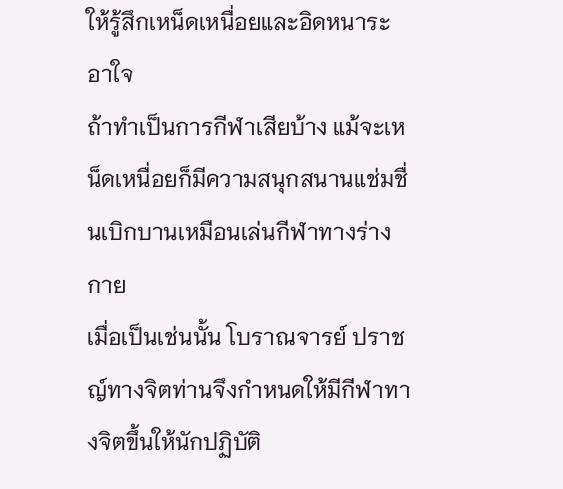ให้รู้สึกเหน็ดเหนื่อยและอิดหนาระอาใจ
ถ้าทำเป็นการกีฬาเสียบ้าง แม้จะเหน็ดเหนื่อยก็มีความสนุกสนานแช่มชื่นเบิกบานเหมือนเล่นกีฬาทางร่างกาย
เมื่อเป็นเช่นนั้น โบราณจารย์ ปราชญ์ทางจิตท่านจึงกำหนดให้มีกีฬาทางจิตขึ้นให้นักปฏิบัติ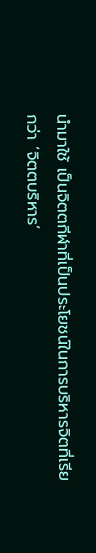นำมาใช้ เป็นจิตตกีฬาที่เป็นประโยชน์ในการบริหารจิตที่เรียกว่า ‘จิตตบริหาร’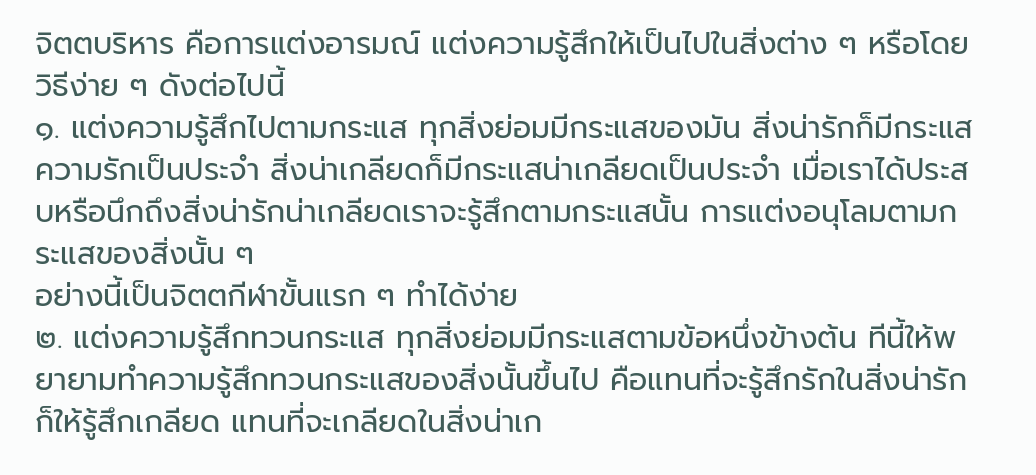จิตตบริหาร คือการแต่งอารมณ์ แต่งความรู้สึกให้เป็นไปในสิ่งต่าง ๆ หรือโดยวิธีง่าย ๆ ดังต่อไปนี้
๑. แต่งความรู้สึกไปตามกระแส ทุกสิ่งย่อมมีกระแสของมัน สิ่งน่ารักก็มีกระแสความรักเป็นประจำ สิ่งน่าเกลียดก็มีกระแสน่าเกลียดเป็นประจำ เมื่อเราได้ประสบหรือนึกถึงสิ่งน่ารักน่าเกลียดเราจะรู้สึกตามกระแสนั้น การแต่งอนุโลมตามกระแสของสิ่งนั้น ๆ
อย่างนี้เป็นจิตตกีฬาขั้นแรก ๆ ทำได้ง่าย
๒. แต่งความรู้สึกทวนกระแส ทุกสิ่งย่อมมีกระแสตามข้อหนึ่งข้างต้น ทีนี้ให้พยายามทำความรู้สึกทวนกระแสของสิ่งนั้นขึ้นไป คือแทนที่จะรู้สึกรักในสิ่งน่ารัก ก็ให้รู้สึกเกลียด แทนที่จะเกลียดในสิ่งน่าเก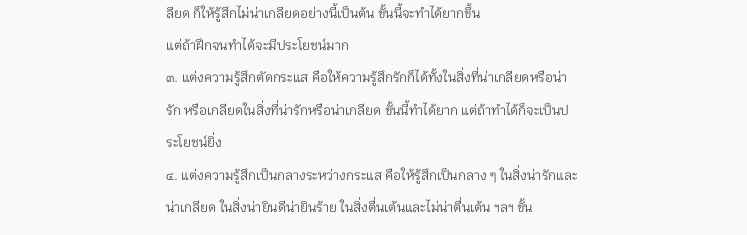ลียด ก็ให้รู้สึกไม่น่าเกลียดอย่างนี้เป็นต้น ขั้นนี้จะทำได้ยากขึ้น
แต่ถ้าฝึกจนทำได้จะมีประโยชน์มาก
๓. แต่งความรู้สึกตัดกระแส คือให้ความรู้สึกรักก็ได้ทั้งในสิ่งที่น่าเกลียดหรือน่ารัก หรือเกลียดในสิ่งที่น่ารักหรือน่าเกลียด ขั้นนี้ทำได้ยาก แต่ถ้าทำได้ก็จะเป็นประโยชน์ยิ่ง
๔. แต่งความรู้สึกเป็นกลางระหว่างกระแส คือให้รู้สึกเป็นกลาง ๆ ในสิ่งน่ารักและน่าเกลียด ในสิ่งน่ายินดีน่ายินร้าย ในสิ่งตื่นเต้นและไม่น่าตื่นเต้น ฯลฯ ขั้น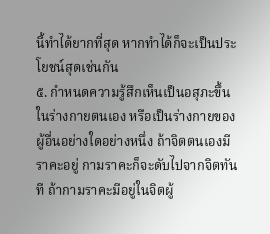นี้ทำได้ยากที่สุด หากทำได้ก็จะเป็นประโยชน์สุดเช่นกัน
๕. กำหนดความรู้สึกเห็นเป็นอสุภะขึ้นในร่างกายตนเอง หรือเป็นร่างกายของผู้อื่นอย่างใดอย่างหนึ่ง ถ้าจิตตนเองมีราคะอยู่ กามราคะก็จะดับไปจากจิตทันที ถ้ากามราคะมีอยู่ในจิตผู้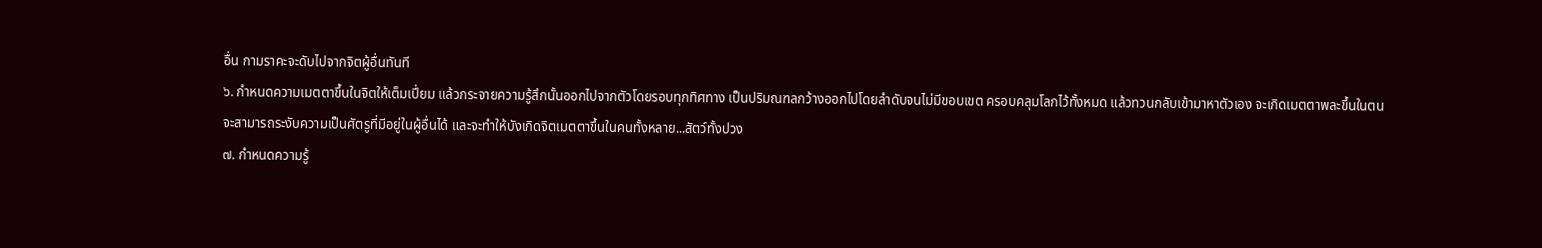อื่น กามราคะจะดับไปจากจิตผู้อื่นทันที
๖. กำหนดความเมตตาขึ้นในจิตให้เต็มเปี่ยม แล้วกระจายความรู้สึกนั้นออกไปจากตัวโดยรอบทุกทิศทาง เป็นปริมณฑลกว้างออกไปโดยลำดับจนไม่มีขอบเขต ครอบคลุมโลกไว้ทั้งหมด แล้วทวนกลับเข้ามาหาตัวเอง จะเกิดเมตตาพละขึ้นในตน
จะสามารถระงับความเป็นศัตรูที่มีอยู่ในผู้อื่นได้ และจะทำให้บังเกิดจิตเมตตาขึ้นในคนทั้งหลาย...สัตว์ทั้งปวง
๗. กำหนดความรู้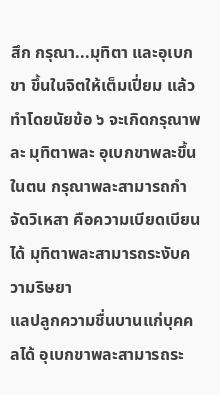สึก กรุณา...มุทิตา และอุเบกขา ขึ้นในจิตให้เต็มเปี่ยม แล้วทำโดยนัยข้อ ๖ จะเกิดกรุณาพละ มุทิตาพละ อุเบกขาพละขึ้นในตน กรุณาพละสามารถกำจัดวิเหสา คือความเบียดเบียนได้ มุทิตาพละสามารถระงับความริษยา
แลปลูกความชื่นบานแก่บุคคลได้ อุเบกขาพละสามารถระ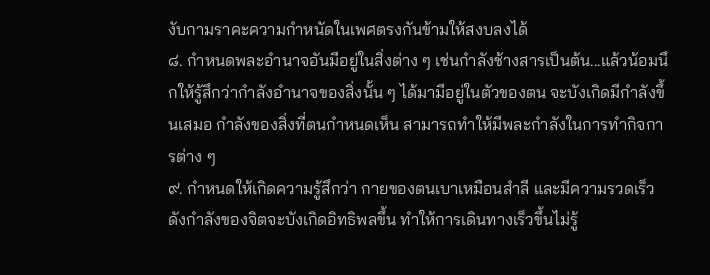งับกามราคะความกำหนัดในเพศตรงกันข้ามให้สงบลงได้
๘. กำหนดพละอำนาจอันมีอยู่ในสิ่งต่าง ๆ เช่นกำลังช้างสารเป็นต้น...แล้วน้อมนึกให้รู้สึกว่ากำลังอำนาจของสิ่งนั้น ๆ ได้มามีอยู่ในตัวของตน จะบังเกิดมีกำลังขึ้นเสมอ กำลังของสิ่งที่ตนกำหนดเห็น สามารถทำให้มีพละกำลังในการทำกิจการต่าง ๆ
๙. กำหนดให้เกิดความรู้สึกว่า กายของตนเบาเหมือนสำลี และมีความรวดเร็วดังกำลังของจิตจะบังเกิดอิทธิพลขึ้น ทำให้การเดินทางเร็วขึ้นไม่รู้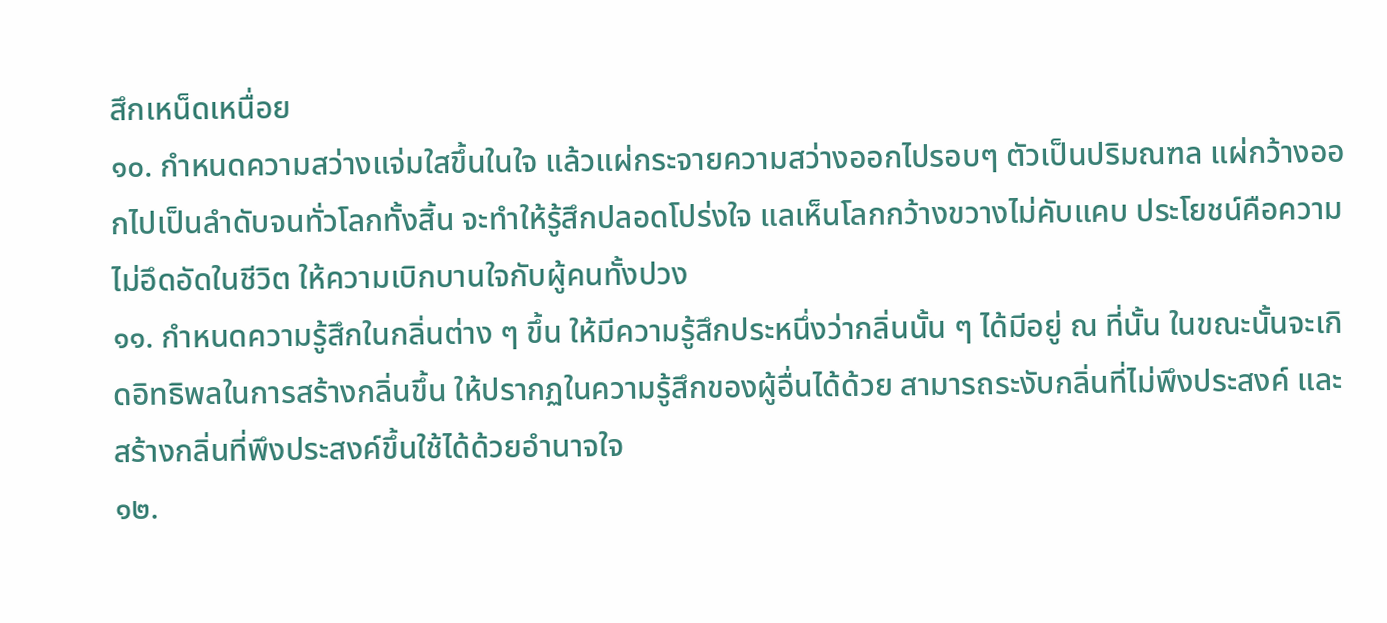สึกเหน็ดเหนื่อย
๑๐. กำหนดความสว่างแจ่มใสขึ้นในใจ แล้วแผ่กระจายความสว่างออกไปรอบๆ ตัวเป็นปริมณฑล แผ่กว้างออกไปเป็นลำดับจนทั่วโลกทั้งสิ้น จะทำให้รู้สึกปลอดโปร่งใจ แลเห็นโลกกว้างขวางไม่คับแคบ ประโยชน์คือความไม่อึดอัดในชีวิต ให้ความเบิกบานใจกับผู้คนทั้งปวง
๑๑. กำหนดความรู้สึกในกลิ่นต่าง ๆ ขึ้น ให้มีความรู้สึกประหนึ่งว่ากลิ่นนั้น ๆ ได้มีอยู่ ณ ที่นั้น ในขณะนั้นจะเกิดอิทธิพลในการสร้างกลิ่นขึ้น ให้ปรากฏในความรู้สึกของผู้อื่นได้ด้วย สามารถระงับกลิ่นที่ไม่พึงประสงค์ และสร้างกลิ่นที่พึงประสงค์ขึ้นใช้ได้ด้วยอำนาจใจ
๑๒.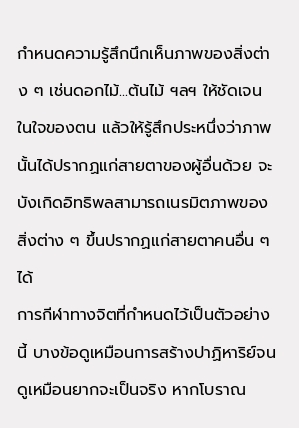กำหนดความรู้สึกนึกเห็นภาพของสิ่งต่าง ๆ เช่นดอกไม้...ต้นไม้ ฯลฯ ให้ชัดเจนในใจของตน แล้วให้รู้สึกประหนึ่งว่าภาพนั้นได้ปรากฏแก่สายตาของผู้อื่นด้วย จะบังเกิดอิทธิพลสามารถเนรมิตภาพของสิ่งต่าง ๆ ขึ้นปรากฏแก่สายตาคนอื่น ๆ ได้
การกีฬาทางจิตที่กำหนดไว้เป็นตัวอย่างนี้ บางข้อดูเหมือนการสร้างปาฏิหาริย์จนดูเหมือนยากจะเป็นจริง หากโบราณ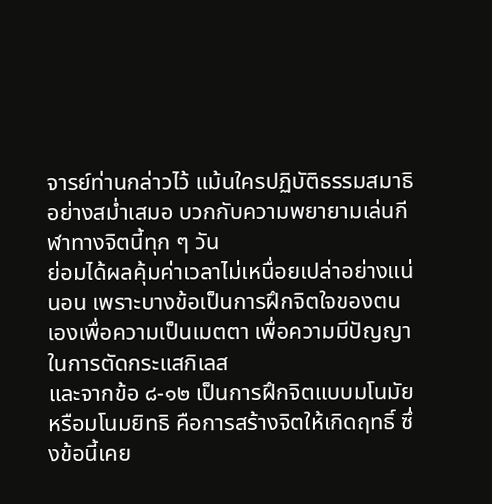จารย์ท่านกล่าวไว้ แม้นใครปฏิบัติธรรมสมาธิอย่างสม่ำเสมอ บวกกับความพยายามเล่นกีฬาทางจิตนี้ทุก ๆ วัน
ย่อมได้ผลคุ้มค่าเวลาไม่เหนื่อยเปล่าอย่างแน่นอน เพราะบางข้อเป็นการฝึกจิตใจของตนเองเพื่อความเป็นเมตตา เพื่อความมีปัญญาในการตัดกระแสกิเลส
และจากข้อ ๘-๑๒ เป็นการฝึกจิตแบบมโนมัย หรือมโนมยิทธิ คือการสร้างจิตให้เกิดฤทธิ์ ซึ่งข้อนี้เคย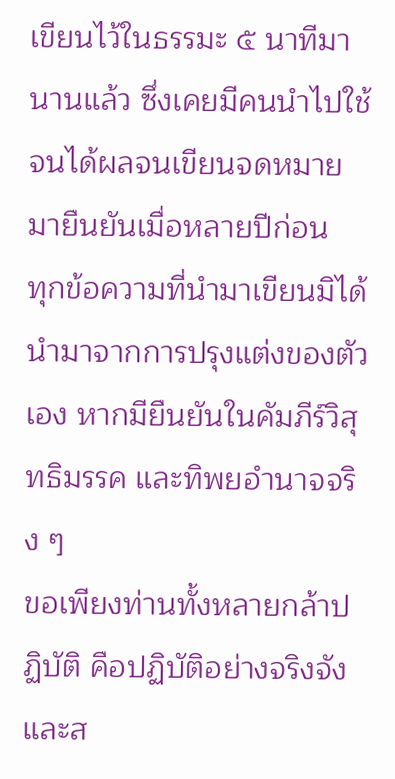เขียนไว้ในธรรมะ ๕ นาทีมานานแล้ว ซึ่งเคยมีคนนำไปใช้จนได้ผลจนเขียนจดหมายมายืนยันเมื่อหลายปีก่อน
ทุกข้อความที่นำมาเขียนมิได้นำมาจากการปรุงแต่งของตัวเอง หากมียืนยันในคัมภีร์วิสุทธิมรรค และทิพยอำนาจจริง ๆ
ขอเพียงท่านทั้งหลายกล้าปฏิบัติ คือปฏิบัติอย่างจริงจัง และส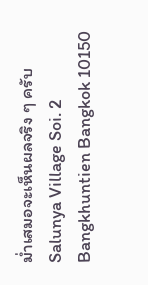ม่ำเสมอจะเห็นผลจริง ๆ ครับ
Salunya Village Soi. 2
Bangkhuntien Bangkok 10150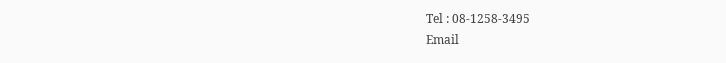Tel : 08-1258-3495
Email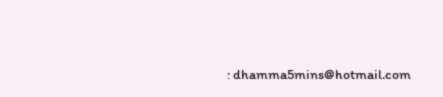: dhamma5mins@hotmail.com